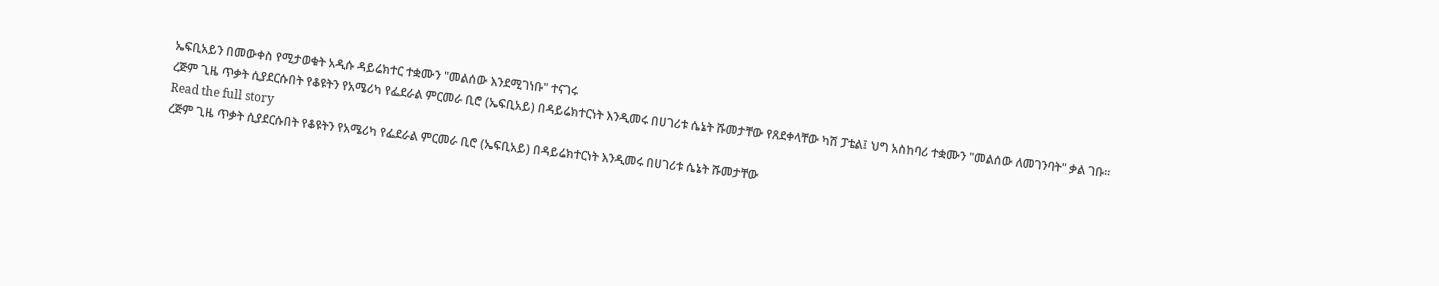ኤፍቢአይን በመውቀስ የሚታወቁት አዲሱ ዳይሬክተር ተቋሙን "መልሰው እንደሚገነቡ" ተናገሩ
ረጅም ጊዜ ጥቃት ሲያደርሱበት የቆዩትን የአሜሪካ የፌደራል ምርመራ ቢሮ (ኤፍቢአይ) በዳይሬክተርነት እንዲመሩ በሀገሪቱ ሴኔት ሹመታቸው የጸደቀላቸው ካሽ ፓቴል፤ ህግ አስከባሪ ተቋሙን "መልሰው ለመገንባት" ቃል ገቡ።
Read the full story
ረጅም ጊዜ ጥቃት ሲያደርሱበት የቆዩትን የአሜሪካ የፌደራል ምርመራ ቢሮ (ኤፍቢአይ) በዳይሬክተርነት እንዲመሩ በሀገሪቱ ሴኔት ሹመታቸው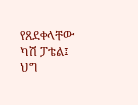የጸደቀላቸው ካሽ ፓቴል፤ ህግ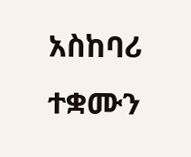አስከባሪ ተቋሙን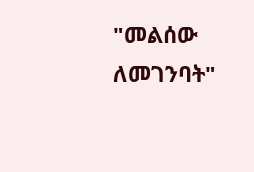"መልሰው ለመገንባት"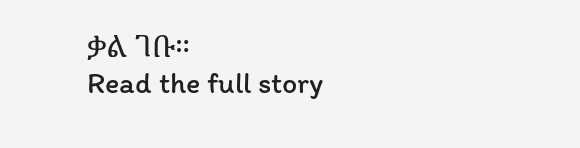ቃል ገቡ።
Read the full story